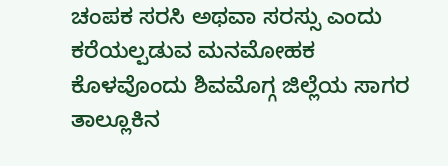ಚಂಪಕ ಸರಸಿ ಅಥವಾ ಸರಸ್ಸು ಎಂದು ಕರೆಯಲ್ಪಡುವ ಮನಮೋಹಕ ಕೊಳವೊಂದು ಶಿವಮೊಗ್ಗ ಜಿಲ್ಲೆಯ ಸಾಗರ ತಾಲ್ಲೂಕಿನ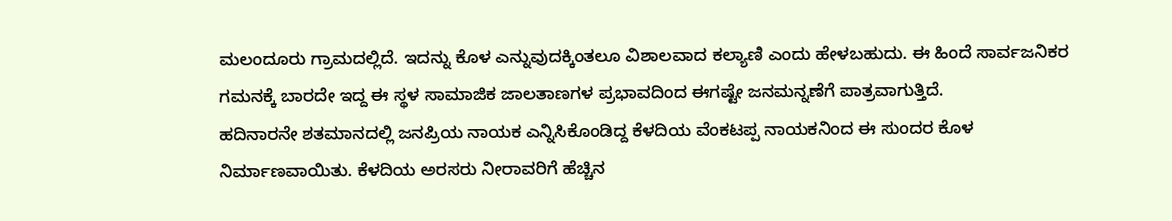ಮಲಂದೂರು ಗ್ರಾಮದಲ್ಲಿದೆ. ಇದನ್ನು ಕೊಳ ಎನ್ನುವುದಕ್ಕಿಂತಲೂ ವಿಶಾಲವಾದ ಕಲ್ಯಾಣಿ ಎಂದು ಹೇಳಬಹುದು. ಈ ಹಿಂದೆ ಸಾರ್ವಜನಿಕರ ಗಮನಕ್ಕೆ ಬಾರದೇ ಇದ್ದ ಈ ಸ್ಥಳ ಸಾಮಾಜಿಕ ಜಾಲತಾಣಗಳ ಪ್ರಭಾವದಿಂದ ಈಗಷ್ಟೇ ಜನಮನ್ನಣೆಗೆ ಪಾತ್ರವಾಗುತ್ತಿದೆ.
ಹದಿನಾರನೇ ಶತಮಾನದಲ್ಲಿ ಜನಪ್ರಿಯ ನಾಯಕ ಎನ್ನಿಸಿಕೊಂಡಿದ್ದ ಕೆಳದಿಯ ವೆಂಕಟಪ್ಪ ನಾಯಕನಿಂದ ಈ ಸುಂದರ ಕೊಳ ನಿರ್ಮಾಣವಾಯಿತು. ಕೆಳದಿಯ ಅರಸರು ನೀರಾವರಿಗೆ ಹೆಚ್ಚಿನ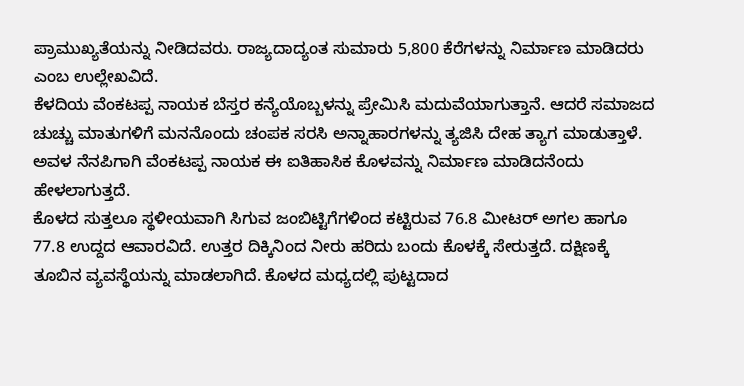ಪ್ರಾಮುಖ್ಯತೆಯನ್ನು ನೀಡಿದವರು. ರಾಜ್ಯದಾದ್ಯಂತ ಸುಮಾರು 5,800 ಕೆರೆಗಳನ್ನು ನಿರ್ಮಾಣ ಮಾಡಿದರು ಎಂಬ ಉಲ್ಲೇಖವಿದೆ.
ಕೆಳದಿಯ ವೆಂಕಟಪ್ಪ ನಾಯಕ ಬೆಸ್ತರ ಕನ್ಯೆಯೊಬ್ಬಳನ್ನು ಪ್ರೇಮಿಸಿ ಮದುವೆಯಾಗುತ್ತಾನೆ. ಆದರೆ ಸಮಾಜದ ಚುಚ್ಚು ಮಾತುಗಳಿಗೆ ಮನನೊಂದು ಚಂಪಕ ಸರಸಿ ಅನ್ನಾಹಾರಗಳನ್ನು ತ್ಯಜಿಸಿ ದೇಹ ತ್ಯಾಗ ಮಾಡುತ್ತಾಳೆ. ಅವಳ ನೆನಪಿಗಾಗಿ ವೆಂಕಟಪ್ಪ ನಾಯಕ ಈ ಐತಿಹಾಸಿಕ ಕೊಳವನ್ನು ನಿರ್ಮಾಣ ಮಾಡಿದನೆಂದು ಹೇಳಲಾಗುತ್ತದೆ.
ಕೊಳದ ಸುತ್ತಲೂ ಸ್ಥಳೀಯವಾಗಿ ಸಿಗುವ ಜಂಬಿಟ್ಟಿಗೆಗಳಿಂದ ಕಟ್ಟಿರುವ 76.8 ಮೀಟರ್ ಅಗಲ ಹಾಗೂ 77.8 ಉದ್ದದ ಆವಾರವಿದೆ. ಉತ್ತರ ದಿಕ್ಕಿನಿಂದ ನೀರು ಹರಿದು ಬಂದು ಕೊಳಕ್ಕೆ ಸೇರುತ್ತದೆ. ದಕ್ಷಿಣಕ್ಕೆ ತೂಬಿನ ವ್ಯವಸ್ಥೆಯನ್ನು ಮಾಡಲಾಗಿದೆ. ಕೊಳದ ಮಧ್ಯದಲ್ಲಿ ಪುಟ್ಟದಾದ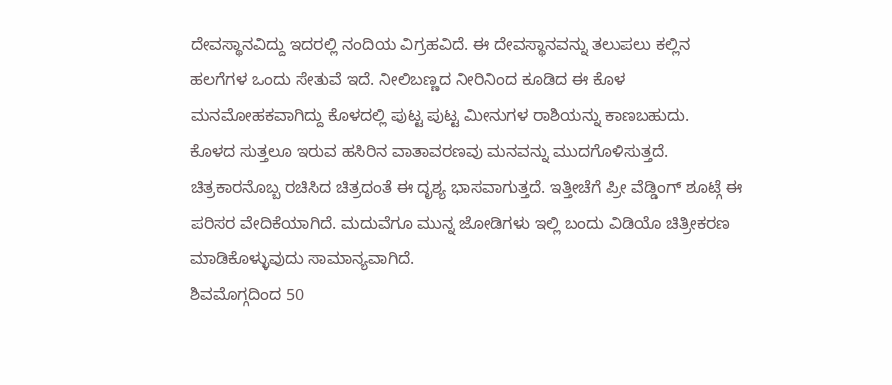ದೇವಸ್ಥಾನವಿದ್ದು ಇದರಲ್ಲಿ ನಂದಿಯ ವಿಗ್ರಹವಿದೆ. ಈ ದೇವಸ್ಥಾನವನ್ನು ತಲುಪಲು ಕಲ್ಲಿನ ಹಲಗೆಗಳ ಒಂದು ಸೇತುವೆ ಇದೆ. ನೀಲಿಬಣ್ಣದ ನೀರಿನಿಂದ ಕೂಡಿದ ಈ ಕೊಳ ಮನಮೋಹಕವಾಗಿದ್ದು ಕೊಳದಲ್ಲಿ ಪುಟ್ಟ ಪುಟ್ಟ ಮೀನುಗಳ ರಾಶಿಯನ್ನು ಕಾಣಬಹುದು.
ಕೊಳದ ಸುತ್ತಲೂ ಇರುವ ಹಸಿರಿನ ವಾತಾವರಣವು ಮನವನ್ನು ಮುದಗೊಳಿಸುತ್ತದೆ. ಚಿತ್ರಕಾರನೊಬ್ಬ ರಚಿಸಿದ ಚಿತ್ರದಂತೆ ಈ ದೃಶ್ಯ ಭಾಸವಾಗುತ್ತದೆ. ಇತ್ತೀಚೆಗೆ ಪ್ರೀ ವೆಡ್ಡಿಂಗ್ ಶೂಟ್ಗೆ ಈ ಪರಿಸರ ವೇದಿಕೆಯಾಗಿದೆ. ಮದುವೆಗೂ ಮುನ್ನ ಜೋಡಿಗಳು ಇಲ್ಲಿ ಬಂದು ವಿಡಿಯೊ ಚಿತ್ರೀಕರಣ ಮಾಡಿಕೊಳ್ಳುವುದು ಸಾಮಾನ್ಯವಾಗಿದೆ.
ಶಿವಮೊಗ್ಗದಿಂದ 50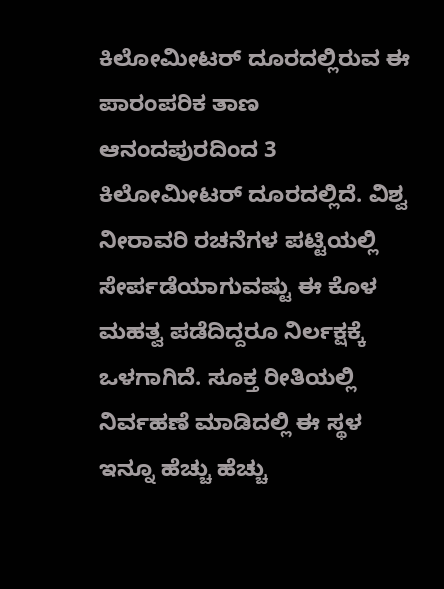ಕಿಲೋಮೀಟರ್ ದೂರದಲ್ಲಿರುವ ಈ ಪಾರಂಪರಿಕ ತಾಣ ಆನಂದಪುರದಿಂದ 3 ಕಿಲೋಮೀಟರ್ ದೂರದಲ್ಲಿದೆ. ವಿಶ್ವ ನೀರಾವರಿ ರಚನೆಗಳ ಪಟ್ಟಿಯಲ್ಲಿ ಸೇರ್ಪಡೆಯಾಗುವಷ್ಟು ಈ ಕೊಳ ಮಹತ್ವ ಪಡೆದಿದ್ದರೂ ನಿರ್ಲಕ್ಷಕ್ಕೆ ಒಳಗಾಗಿದೆ. ಸೂಕ್ತ ರೀತಿಯಲ್ಲಿ ನಿರ್ವಹಣೆ ಮಾಡಿದಲ್ಲಿ ಈ ಸ್ಥಳ ಇನ್ನೂ ಹೆಚ್ಚು ಹೆಚ್ಚು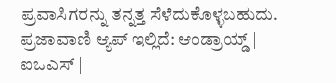ಪ್ರವಾಸಿಗರನ್ನು ತನ್ನತ್ತ ಸೆಳೆದುಕೊಳ್ಳಬಹುದು.
ಪ್ರಜಾವಾಣಿ ಆ್ಯಪ್ ಇಲ್ಲಿದೆ: ಆಂಡ್ರಾಯ್ಡ್ | ಐಒಎಸ್ |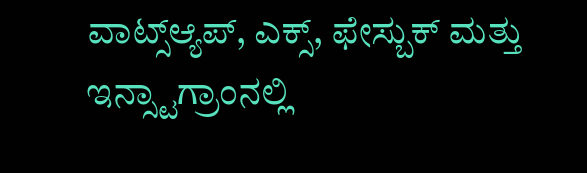ವಾಟ್ಸ್ಆ್ಯಪ್, ಎಕ್ಸ್, ಫೇಸ್ಬುಕ್ ಮತ್ತು ಇನ್ಸ್ಟಾಗ್ರಾಂನಲ್ಲಿ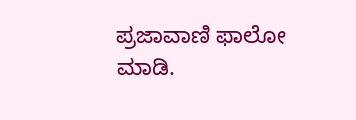ಪ್ರಜಾವಾಣಿ ಫಾಲೋ ಮಾಡಿ.